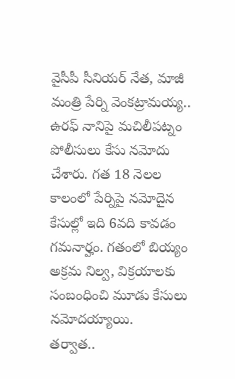వైసీపీ సీనియర్ నేత, మాజీ మంత్రి పేర్ని వెంకట్రామయ్య.. ఉరఫ్ నానిపై మచిలీపట్నం పోలీసులు కేసు నమోదు చేశారు. గత 18 నెలల కాలంలో పేర్నిపై నమోదైన కేసుల్లో ఇది 6వది కావడం గమనార్హం. గతంలో బియ్యం అక్రమ నిల్వ, విక్రయాలకు సంబంధించి మూడు కేసులు నమోదయ్యాయి.
తర్వాత..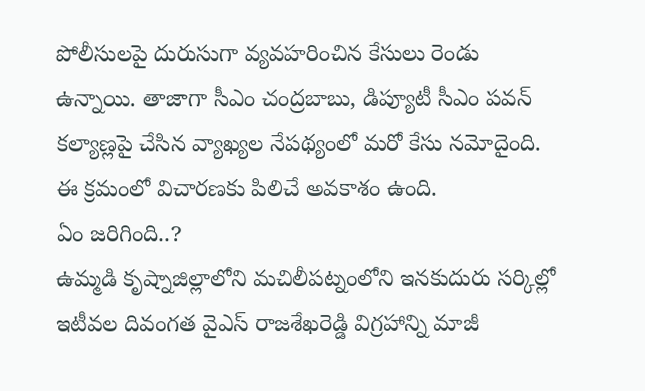పోలీసులపై దురుసుగా వ్యవహరించిన కేసులు రెండు ఉన్నాయి. తాజాగా సీఎం చంద్రబాబు, డిప్యూటీ సీఎం పవన్ కల్యాణ్లపై చేసిన వ్యాఖ్యల నేపథ్యంలో మరో కేసు నమోదైంది. ఈ క్రమంలో విచారణకు పిలిచే అవకాశం ఉంది.
ఏం జరిగింది..?
ఉమ్మడి కృష్నాజిల్లాలోని మచిలీపట్నంలోని ఇనకుదురు సర్కిల్లో ఇటీవల దివంగత వైఎస్ రాజశేఖరెడ్డి విగ్రహాన్ని మాజీ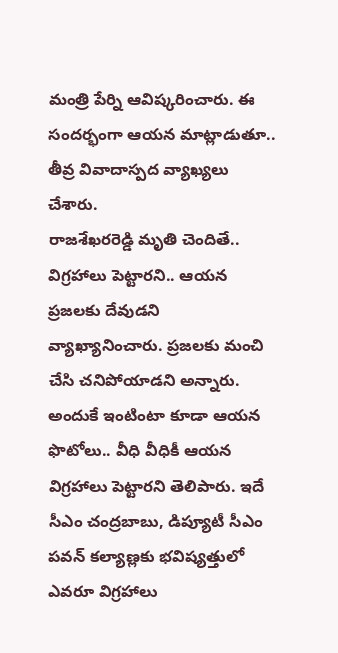మంత్రి పేర్ని ఆవిష్కరించారు. ఈ సందర్భంగా ఆయన మాట్లాడుతూ.. తీవ్ర వివాదాస్పద వ్యాఖ్యలు చేశారు.
రాజశేఖరరెడ్డి మృతి చెందితే.. విగ్రహాలు పెట్టారని.. ఆయన ప్రజలకు దేవుడని వ్యాఖ్యానించారు. ప్రజలకు మంచి చేసి చనిపోయాడని అన్నారు. అందుకే ఇంటింటా కూడా ఆయన ఫొటోలు.. వీధి వీధికీ ఆయన విగ్రహాలు పెట్టారని తెలిపారు. ఇదే సీఎం చంద్రబాబు, డిప్యూటీ సీఎం పవన్ కల్యాణ్లకు భవిష్యత్తులో ఎవరూ విగ్రహాలు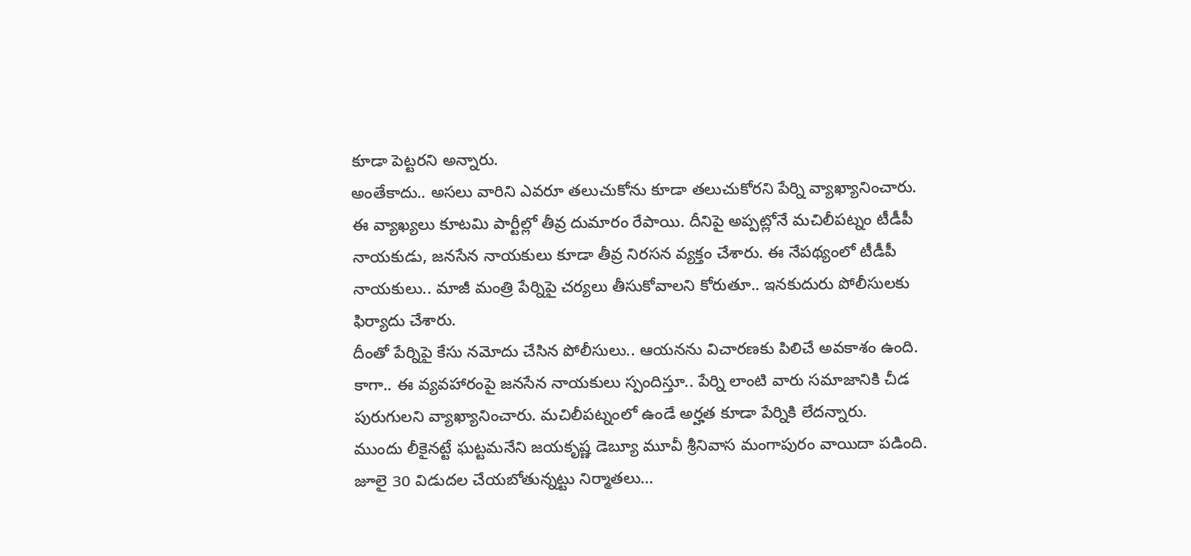కూడా పెట్టరని అన్నారు.
అంతేకాదు.. అసలు వారిని ఎవరూ తలుచుకోను కూడా తలుచుకోరని పేర్ని వ్యాఖ్యానించారు. ఈ వ్యాఖ్యలు కూటమి పార్టీల్లో తీవ్ర దుమారం రేపాయి. దీనిపై అప్పట్లోనే మచిలీపట్నం టీడీపీ నాయకుడు, జనసేన నాయకులు కూడా తీవ్ర నిరసన వ్యక్తం చేశారు. ఈ నేపథ్యంలో టీడీపీ నాయకులు.. మాజీ మంత్రి పేర్నిపై చర్యలు తీసుకోవాలని కోరుతూ.. ఇనకుదురు పోలీసులకు ఫిర్యాదు చేశారు.
దీంతో పేర్నిపై కేసు నమోదు చేసిన పోలీసులు.. ఆయనను విచారణకు పిలిచే అవకాశం ఉంది. కాగా.. ఈ వ్యవహారంపై జనసేన నాయకులు స్పందిస్తూ.. పేర్ని లాంటి వారు సమాజానికి చీడ పురుగులని వ్యాఖ్యానించారు. మచిలీపట్నంలో ఉండే అర్హత కూడా పేర్నికి లేదన్నారు.
ముందు లీకైనట్టే ఘట్టమనేని జయకృష్ణ డెబ్యూ మూవీ శ్రీనివాస మంగాపురం వాయిదా పడింది. జూలై 30 విడుదల చేయబోతున్నట్టు నిర్మాతలు…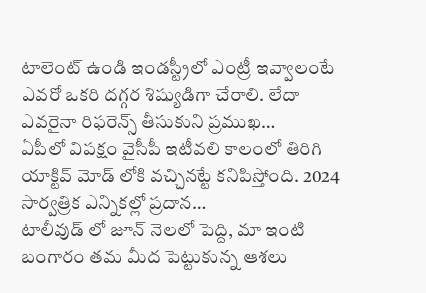టాలెంట్ ఉండి ఇండస్ట్రీలో ఎంట్రీ ఇవ్వాలంటే ఎవరో ఒకరి దగ్గర శిష్యుడిగా చేరాలి. లేదా ఎవరైనా రిఫరెన్స్ తీసుకుని ప్రముఖ…
ఏపీలో విపక్షం వైసీపీ ఇటీవలి కాలంలో తిరిగి యాక్టివ్ మోడ్ లోకి వచ్చినట్టే కనిపిస్తోంది. 2024 సార్వత్రిక ఎన్నికల్లో ప్రదాన…
టాలీవుడ్ లో జూన్ నెలలో పెద్ది, మా ఇంటి బంగారం తమ మీద పెట్టుకున్న ఆశలు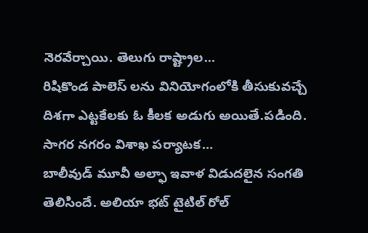నెరవేర్చాయి. తెలుగు రాష్ట్రాల…
రిషికొండ పాలెస్ లను వినియోగంలోకి తీసుకువచ్చే దిశగా ఎట్టకేలకు ఓ కీలక అడుగు అయితే.పడింది. సాగర నగరం విశాఖ పర్యాటక…
బాలీవుడ్ మూవీ అల్ఫా ఇవాళ విడుదలైన సంగతి తెలిసిందే. అలియా భట్ టైటిల్ రోల్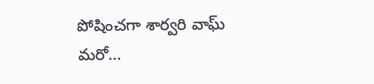పోషించగా శార్వరి వాఘ్ మరో…